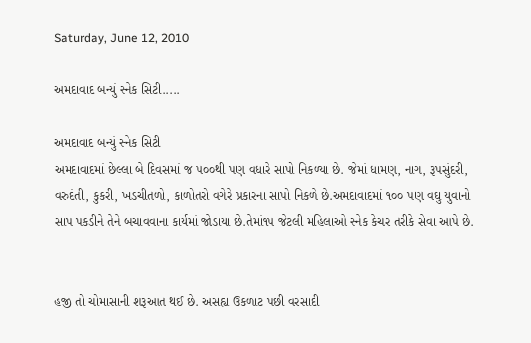Saturday, June 12, 2010

અમદાવાદ બન્યું સ્નેક સિટી.....

અમદાવાદ બન્યું સ્નેક સિટી
અમદાવાદમાં છેલ્લા બે દિવસમાં જ ૫૦૦થી પણ વધારે સાપો નિકળ્યા છે. જેમાં ધામણ, નાગ, રૂપસુંદરી, વરુદંતી, કુકરી, ખડચીતળો, કાળોતરો વગેરે પ્રકારના સાપો નિકળે છે.અમદાવાદમાં ૧૦૦ પણ વઘુ યુવાનો સાપ પકડીને તેને બચાવવાના કાર્યમાં જોડાયા છે.તેમાં૧૫ જેટલી મહિલાઓ સ્નેક કેચર તરીકે સેવા આપે છે.


હજી તો ચોમાસાની શરૂઆત થઈ છે. અસહ્ય ઉકળાટ પછી વરસાદી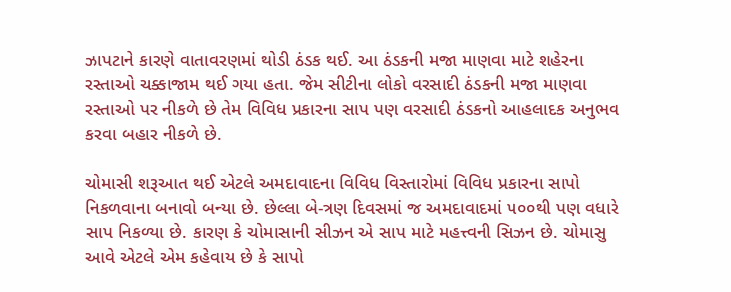ઝાપટાને કારણે વાતાવરણમાં થોડી ઠંડક થઈ. આ ઠંડકની મજા માણવા માટે શહેરના રસ્તાઓ ચક્કાજામ થઈ ગયા હતા. જેમ સીટીના લોકો વરસાદી ઠંડકની મજા માણવા રસ્તાઓ પર નીકળે છે તેમ વિવિધ પ્રકારના સાપ પણ વરસાદી ઠંડકનો આહલાદક અનુભવ કરવા બહાર નીકળે છે.

ચોમાસી શરૂઆત થઈ એટલે અમદાવાદના વિવિધ વિસ્તારોમાં વિવિધ પ્રકારના સાપો નિકળવાના બનાવો બન્યા છે. છેલ્લા બે-ત્રણ દિવસમાં જ અમદાવાદમાં ૫૦૦થી પણ વધારે સાપ નિકળ્યા છે. કારણ કે ચોમાસાની સીઝન એ સાપ માટે મહત્ત્વની સિઝન છે. ચોમાસુ આવે એટલે એમ કહેવાય છે કે સાપો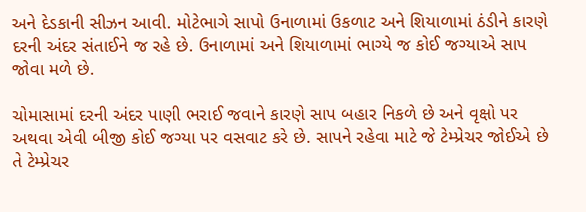અને દેડકાની સીઝન આવી. મોટેભાગે સાપો ઉનાળામાં ઉકળાટ અને શિયાળામાં ઠંડીને કારણે દરની અંદર સંતાઈને જ રહે છે. ઉનાળામાં અને શિયાળામાં ભાગ્યે જ કોઈ જગ્યાએ સાપ જોવા મળે છે.

ચોમાસામાં દરની અંદર પાણી ભરાઈ જવાને કારણે સાપ બહાર નિકળે છે અને વૃક્ષો પર અથવા એવી બીજી કોઈ જગ્યા પર વસવાટ કરે છે. સાપને રહેવા માટે જે ટેમ્પ્રેચર જોઈએ છે તે ટેમ્પ્રેચર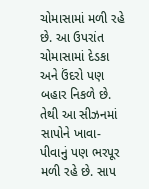ચોમાસામાં મળી રહે છે. આ ઉપરાંત ચોમાસામાં દેડકા અને ઉંદરો પણ બહાર નિકળે છે. તેથી આ સીઝનમાં સાપોને ખાવા-પીવાનું પણ ભરપૂર મળી રહે છે. સાપ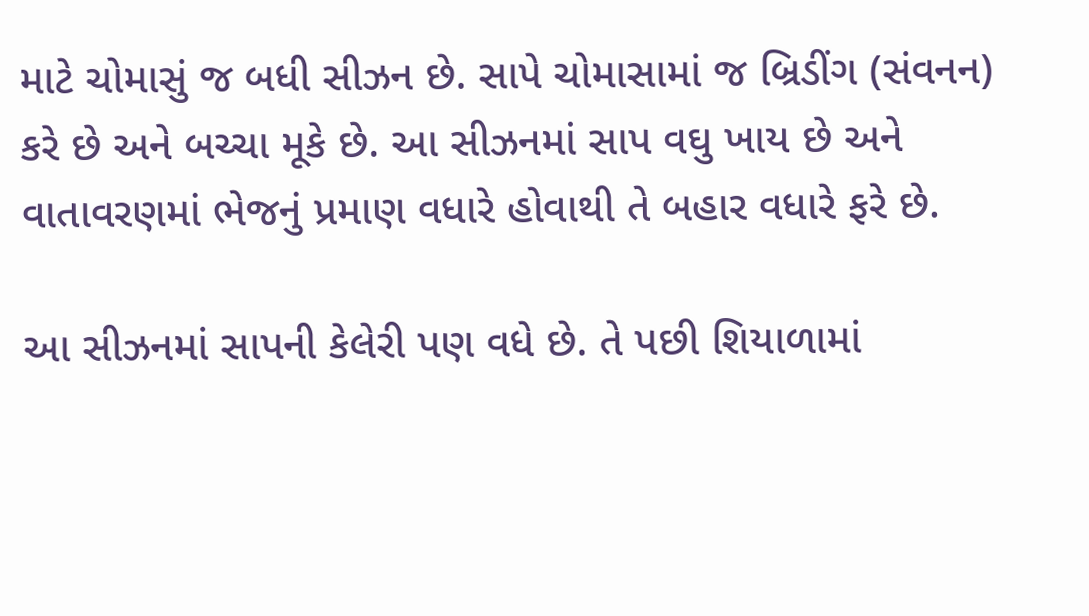માટે ચોમાસું જ બધી સીઝન છે. સાપે ચોમાસામાં જ બ્રિડીંગ (સંવનન) કરે છે અને બચ્ચા મૂકે છે. આ સીઝનમાં સાપ વઘુ ખાય છે અને વાતાવરણમાં ભેજનું પ્રમાણ વધારે હોવાથી તે બહાર વધારે ફરે છે.

આ સીઝનમાં સાપની કેલેરી પણ વધે છે. તે પછી શિયાળામાં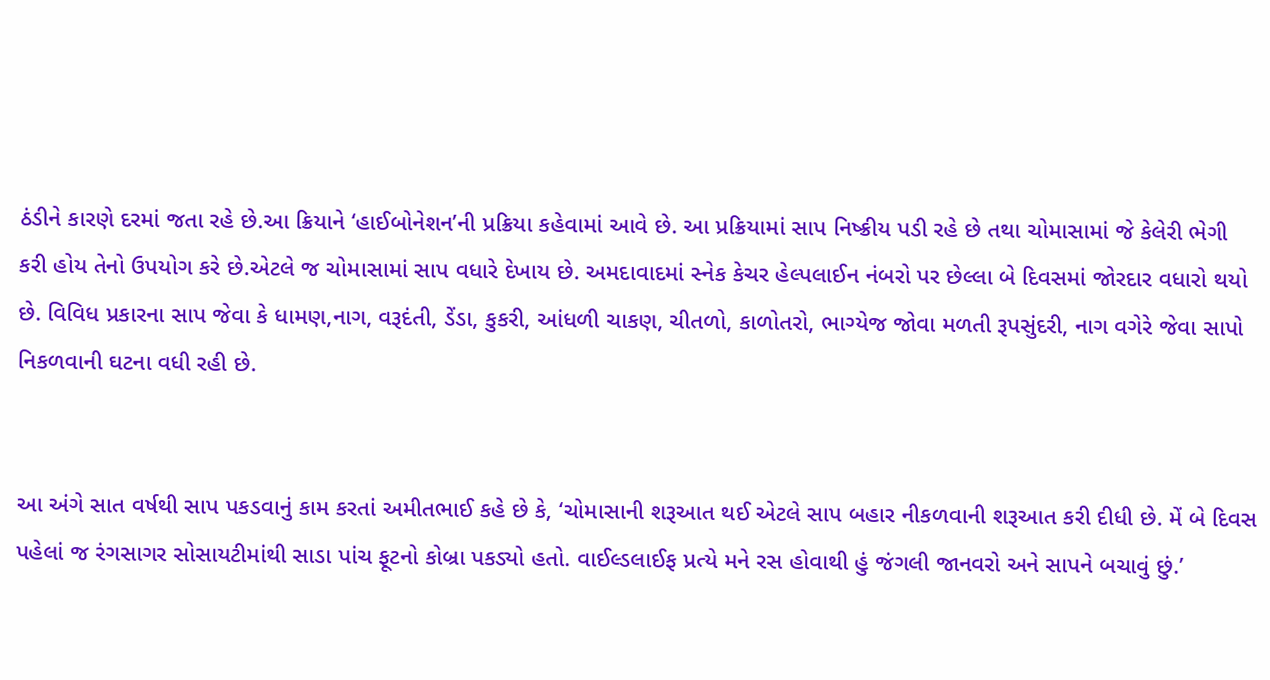ઠંડીને કારણે દરમાં જતા રહે છે.આ ક્રિયાને ‘હાઈબોનેશન’ની પ્રક્રિયા કહેવામાં આવે છે. આ પ્રક્રિયામાં સાપ નિષ્ક્રીય પડી રહે છે તથા ચોમાસામાં જે કેલેરી ભેગી કરી હોય તેનો ઉપયોગ કરે છે.એટલે જ ચોમાસામાં સાપ વધારે દેખાય છે. અમદાવાદમાં સ્નેક કેચર હેલ્પલાઈન નંબરો પર છેલ્લા બે દિવસમાં જોરદાર વધારો થયો છે. વિવિધ પ્રકારના સાપ જેવા કે ધામણ,નાગ, વરૂદંતી, ડેંડા, કુકરી, આંધળી ચાકણ, ચીતળો, કાળોતરો, ભાગ્યેજ જોવા મળતી રૂપસુંદરી, નાગ વગેરે જેવા સાપો નિકળવાની ઘટના વધી રહી છે.


આ અંગે સાત વર્ષથી સાપ પકડવાનું કામ કરતાં અમીતભાઈ કહે છે કે, ‘ચોમાસાની શરૂઆત થઈ એટલે સાપ બહાર નીકળવાની શરૂઆત કરી દીધી છે. મેં બે દિવસ પહેલાં જ રંગસાગર સોસાયટીમાંથી સાડા પાંચ ફૂટનો કોબ્રા પકડ્યો હતો. વાઈલ્ડલાઈફ પ્રત્યે મને રસ હોવાથી હું જંગલી જાનવરો અને સાપને બચાવું છું.’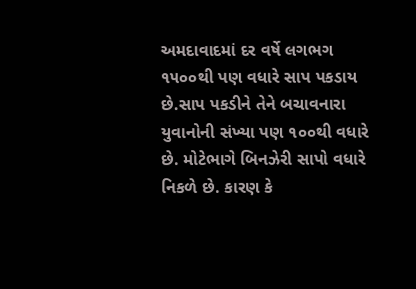અમદાવાદમાં દર વર્ષે લગભગ ૧૫૦૦થી પણ વધારે સાપ પકડાય છે.સાપ પકડીને તેને બચાવનારા યુવાનોની સંખ્યા પણ ૧૦૦થી વધારે છે. મોટેભાગે બિનઝેરી સાપો વધારે નિકળે છે. કારણ કે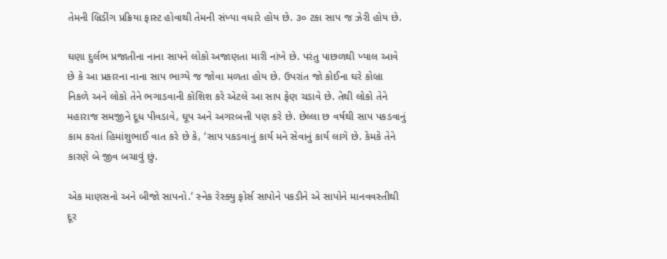તેમની બ્રિડીંગ પ્રક્રિયા ફાસ્ટ હોવાથી તેમની સંખ્યા વધારે હોય છે. ૩૦ ટકા સાપ જ ઝેરી હોય છે.

ઘણા દુર્લભ પ્રજાતીના નાના સાપને લોકો અજાણતા મારી નાંખે છે. પરંતુ પાછળથી ખ્યાલ આવે છે કે આ પ્રકારના નાના સાપ ભાગ્યે જ જોવા મળતા હોય છે. ઉપરાંત જો કોઈના ઘરે કોબ્રા નિકળે અને લોકો તેને ભગાડવાની કોશિશ કરે એટલે આ સાપ ફેણ ચડાવે છે. તેથી લોકો તેને મહારાજ સમજીને દૂધ પીવડાવે, ઘૂપ અને અગરબત્તી પણ કરે છે. છેલ્લા છ વર્ષથી સાપ પકડવાનું કામ કરતાં હિમાંશુભાઈ વાત કરે છે કે, ‘સાપ પકડવાનું કાર્ય મને સેવાનું કાર્ય લાગે છે. કેમકે તેને કારણે બે જીવ બચાવું છું.

એક માણસનો અને બીજો સાપનો.’ સ્નેક રેસ્ક્યુ ફોર્સ સાપોને પકડીને એ સાપોને માનવવસ્તીથી દૂર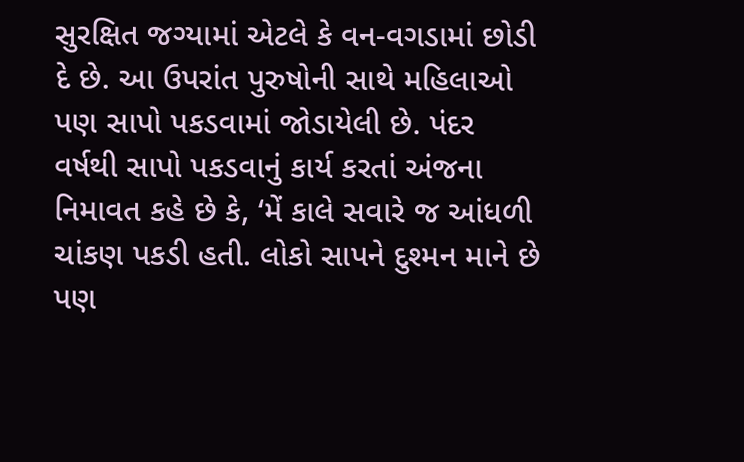સુરક્ષિત જગ્યામાં એટલે કે વન-વગડામાં છોડી દે છે. આ ઉપરાંત પુરુષોની સાથે મહિલાઓ પણ સાપો પકડવામાં જોડાયેલી છે. પંદર વર્ષથી સાપો પકડવાનું કાર્ય કરતાં અંજના નિમાવત કહે છે કે, ‘મેં કાલે સવારે જ આંધળી ચાંકણ પકડી હતી. લોકો સાપને દુશ્મન માને છે પણ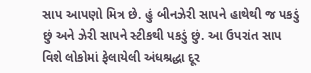સાપ આપણો મિત્ર છે. હું બીનઝેરી સાપને હાથેથી જ પકડું છું અને ઝેરી સાપને સ્ટીકથી પકડું છું. આ ઉપરાંત સાપ વિશે લોકોમાં ફેલાયેલી અંધશ્રદ્ધા દૂર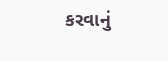કરવાનું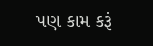પણ કામ કરૂં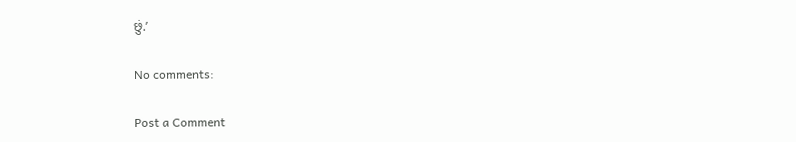છું.’

No comments:

Post a Comment